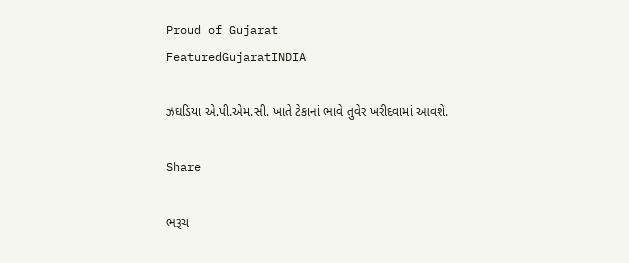Proud of Gujarat
FeaturedGujaratINDIA

ઝઘડિયા એ.પી.એમ.સી. ખાતે ટેકાનાં ભાવે તુવેર ખરીદવામાં આવશે.

Share

ભરૂચ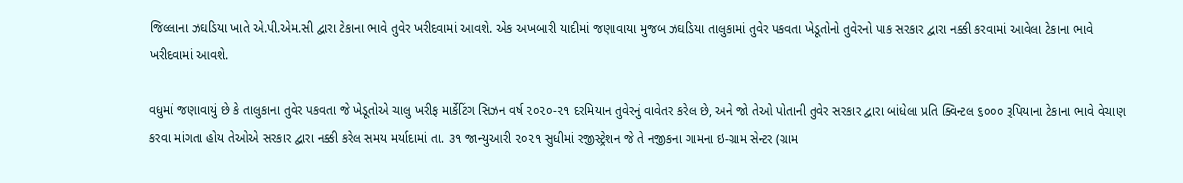જિલ્લાના ઝઘડિયા ખાતે એ.પી.એમ.સી દ્વારા ટેકાના ભાવે તુવેર ખરીદવામાં આવશે. એક અખબારી યાદીમાં જણાવાયા મુજબ ઝઘડિયા તાલુકામાં તુવેર પકવતા ખેડૂતોનો તુવેરનો પાક સરકાર દ્વારા નક્કી કરવામાં આવેલા ટેકાના ભાવે ખરીદવામાં આવશે.

વધુમાં જણાવાયું છે કે તાલુકાના તુવેર પકવતા જે ખેડૂતોએ ચાલુ ખરીફ માર્કેટિંગ સિઝન વર્ષ ૨૦૨૦-૨૧ દરમિયાન તુવેરનું વાવેતર કરેલ છે, અને જો તેઓ પોતાની તુવેર સરકાર દ્વારા બાંધેલા પ્રતિ ક્વિન્ટલ ૬૦૦૦ રૂપિયાના ટેકાના ભાવે વેચાણ કરવા માંગતા હોય તેઓએ સરકાર દ્વારા નક્કી કરેલ સમય મર્યાદામાં તા. ૩૧ જાન્યુઆરી ૨૦૨૧ સુધીમાં રજીસ્ટ્રેશન જે તે નજીકના ગામના ઇ-ગ્રામ સેન્ટર (ગ્રામ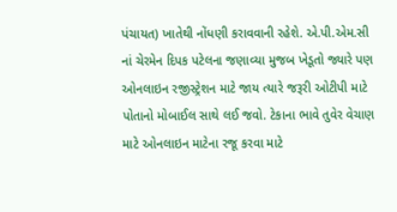પંચાયત) ખાતેથી નોંધણી કરાવવાની રહેશે. એ.પી.એમ.સી નાં ચેરમેન દિપક પટેલના જણાવ્યા મુજબ ખેડૂતો જ્યારે પણ ઓનલાઇન રજીસ્ટ્રેશન માટે જાય ત્યારે જરૂરી ઓટીપી માટે પોતાનો મોબાઈલ સાથે લઈ જવો. ટેકાના ભાવે તુવેર વેચાણ માટે ઓનલાઇન માટેના રજૂ કરવા માટે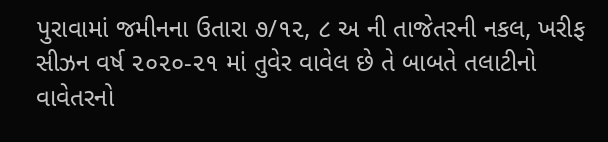પુરાવામાં જમીનના ઉતારા ૭/૧૨, ૮ અ ની તાજેતરની નકલ, ખરીફ સીઝન વર્ષ ૨૦૨૦-૨૧ માં તુવેર વાવેલ છે તે બાબતે તલાટીનો વાવેતરનો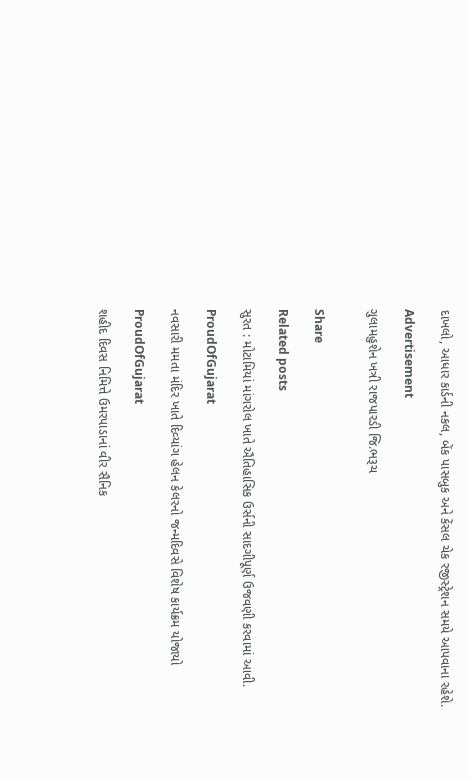દાખલો, આધાર કાર્ડની નકલ, બેંક પાસબુક અને કેંસલ ચેક રજીસ્ટ્રેશન સમયે આપવાના રહેશે.

Advertisement

ગુલામહુશેન ખત્રી રાજપારડી જિ.ભરૂચ


Share

Related posts

સુરત : મોટામિયાં માંગરોલ ખાતે ઐતિહાસિક ઉર્સની સાદગીપૂર્ણ ઉજવણી કરવામાં આવી.

ProudOfGujarat

નવસારી મમતા મંદિર ખાતે દિવ્‍યાંગ હેલન કેલરનો જન્‍મદિવસે વિશેષ કાર્યક્રમ યોજાયો

ProudOfGujarat

શહીદ દિવસ નિમિત્તે ઉમરપાડાનાં વીર સૈનિક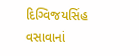દિગ્વિજયસિંહ વસાવાનાં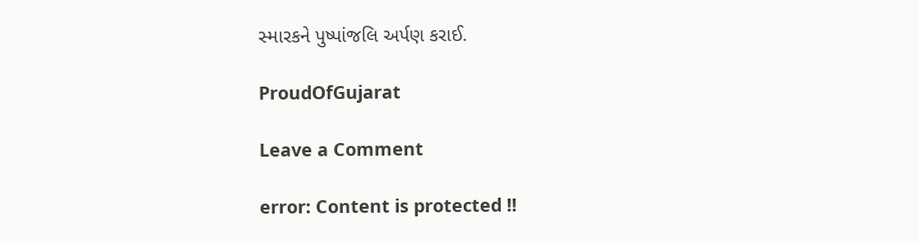સ્મારકને પુષ્પાંજલિ અર્પણ કરાઈ.

ProudOfGujarat

Leave a Comment

error: Content is protected !!